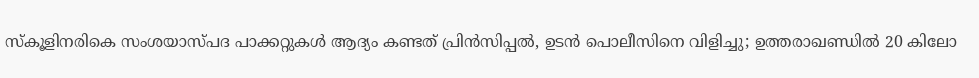സ്കൂളിനരികെ സംശയാസ്പദ പാക്കറ്റുകൾ ആദ്യം കണ്ടത് പ്രിൻസിപ്പൽ, ഉടൻ പൊലീസിനെ വിളിച്ചു; ഉത്തരാഖണ്ഡിൽ 20 കിലോ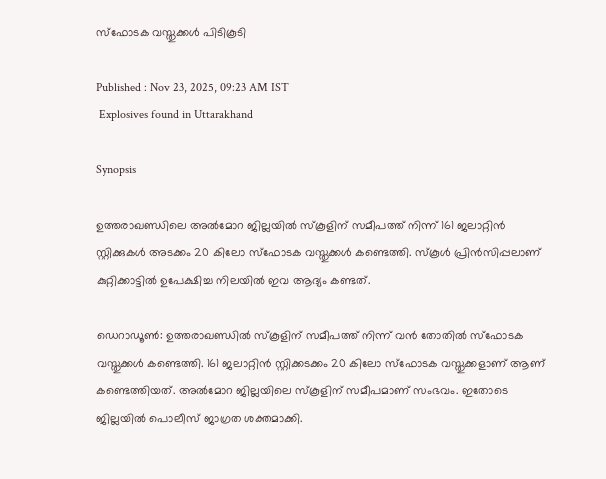സ്ഫോടക വസ്തുക്കൾ പിടികൂടി

Published : Nov 23, 2025, 09:23 AM IST
 Explosives found in Uttarakhand

Synopsis

ഉത്തരാഖണ്ഡിലെ അൽമോറ ജില്ലയിൽ സ്കൂളിന് സമീപത്ത് നിന്ന് 161 ജലാറ്റിൻ സ്റ്റിക്കുകൾ അടക്കം 20 കിലോ സ്ഫോടക വസ്തുക്കൾ കണ്ടെത്തി. സ്കൂൾ പ്രിൻസിപ്പലാണ് കുറ്റിക്കാട്ടിൽ ഉപേക്ഷിച്ച നിലയിൽ ഇവ ആദ്യം കണ്ടത്.

ഡെറാഡൂണ്‍: ഉത്തരാഖണ്ഡിൽ സ്കൂളിന് സമീപത്ത് നിന്ന് വൻ തോതിൽ സ്ഫോടക വസ്തുക്കൾ കണ്ടെത്തി. 161 ജലാറ്റിൻ സ്റ്റിക്കടക്കം 20 കിലോ സ്ഫോടക വസ്തുക്കളാണ് ആണ് കണ്ടെത്തിയത്. അൽമോറ ജില്ലയിലെ സ്കൂളിന് സമീപമാണ് സംഭവം. ഇതോടെ ജില്ലയിൽ പൊലീസ് ജാഗ്രത ശക്തമാക്കി.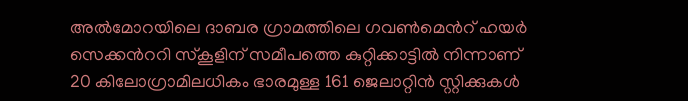അൽമോറയിലെ ദാബര ഗ്രാമത്തിലെ ഗവണ്‍മെന്‍റ് ഹയർ സെക്കന്‍ററി സ്കൂളിന് സമീപത്തെ കുറ്റിക്കാട്ടിൽ നിന്നാണ് 20 കിലോഗ്രാമിലധികം ഭാരമുള്ള 161 ജെലാറ്റിൻ സ്റ്റിക്കുകൾ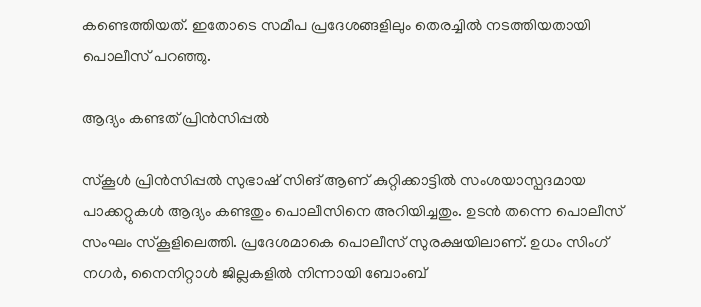കണ്ടെത്തിയത്. ഇതോടെ സമീപ പ്രദേശങ്ങളിലും തെരച്ചിൽ നടത്തിയതായി പൊലീസ് പറഞ്ഞു.

ആദ്യം കണ്ടത് പ്രിൻസിപ്പൽ

സ്കൂൾ പ്രിൻസിപ്പൽ സുഭാഷ് സിങ് ആണ് കുറ്റിക്കാട്ടിൽ സംശയാസ്പദമായ പാക്കറ്റുകൾ ആദ്യം കണ്ടതും പൊലീസിനെ അറിയിച്ചതും. ഉടൻ തന്നെ പൊലീസ് സംഘം സ്കൂളിലെത്തി. പ്രദേശമാകെ പൊലീസ് സുരക്ഷയിലാണ്. ഉധം സിംഗ് നഗർ, നൈനിറ്റാൾ ജില്ലകളിൽ നിന്നായി ബോംബ്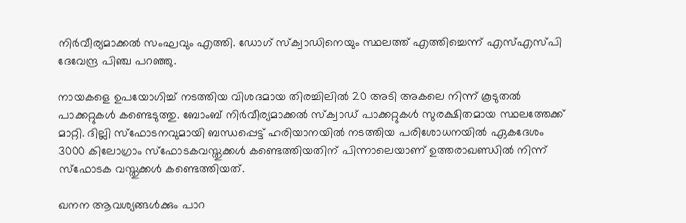നിർവീര്യമാക്കൽ സംഘവും എത്തി. ഡോഗ് സ്ക്വാഡിനെയും സ്ഥലത്ത് എത്തിച്ചെന്ന് എസ്എസ്പി ദേവേന്ദ്ര പിഞ്ച പറഞ്ഞു.

നായകളെ ഉപയോഗിച്ച് നടത്തിയ വിശദമായ തിരച്ചിലിൽ 20 അടി അകലെ നിന്ന് കൂടുതൽ പാക്കറ്റുകൾ കണ്ടെടുത്തു. ബോംബ് നിർവീര്യമാക്കൽ സ്ക്വാഡ് പാക്കറ്റുകൾ സുരക്ഷിതമായ സ്ഥലത്തേക്ക് മാറ്റി. ദില്ലി സ്ഫോടനവുമായി ബന്ധപ്പെട്ട് ഹരിയാനയിൽ നടത്തിയ പരിശോധനയിൽ ഏകദേശം 3000 കിലോഗ്രാം സ്ഫോടകവസ്തുക്കൾ കണ്ടെത്തിയതിന് പിന്നാലെയാണ് ഉത്തരാഖണ്ഡിൽ നിന്ന് സ്ഫോടക വസ്തുക്കൾ കണ്ടെത്തിയത്.

ഖനന ആവശ്യങ്ങൾക്കും പാറ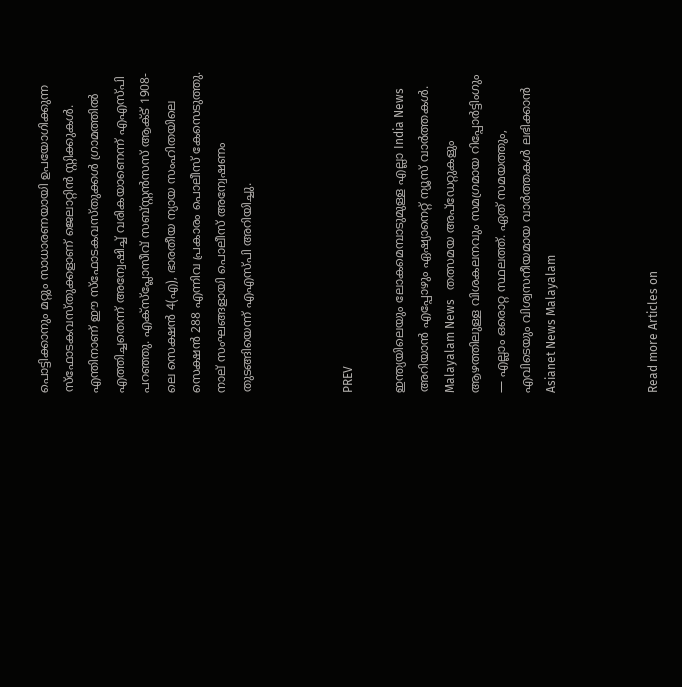പൊട്ടിക്കാനും മറ്റും സാധാരണയായി ഉപയോഗിക്കുന്ന സ്ഫോടകവസ്തുക്കളാണ് ജെലാറ്റിൻ സ്റ്റിക്കുകൾ. എന്തിനാണ് ഈ സ്ഫോടകവസ്തുക്കൾ ഗ്രാമത്തിൽ എത്തിച്ചതെന്ന് അന്വേഷിച്ച് വരികയാണെന്ന് എഎസ്പി പറഞ്ഞു. എക്സ്പ്ലോസീവ് സബ്സ്റ്റൻസസ് ആക്ട് 1908-ലെ സെക്ഷൻ 4(എ), ഭാരതീയ ന്യായ സംഹിതയിലെ സെക്ഷൻ 288 എന്നിവ പ്രകാരം പൊലീസ് കേസെടുത്തു. നാല് സംഘങ്ങളായി പൊലീസ് അന്വേഷണം തുടങ്ങിയെന്ന് എഎസ്പി അറിയിച്ചു.



PREV

ഇന്ത്യയിലെയും ലോകമെമ്പാടുമുള്ള എല്ലാ India News അറിയാൻ എപ്പോഴും ഏഷ്യാനെറ്റ് ന്യൂസ് വാർത്തകൾ. Malayalam News   തത്സമയ അപ്‌ഡേറ്റുകളും ആഴത്തിലുള്ള വിശകലനവും സമഗ്രമായ റിപ്പോർട്ടിംഗും — എല്ലാം ഒരൊറ്റ സ്ഥലത്ത്. ഏത് സമയത്തും, എവിടെയും വിശ്വസനീയമായ വാർത്തകൾ ലഭിക്കാൻ Asianet News Malayalam



Read more Articles on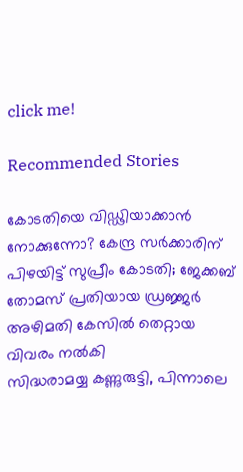click me!

Recommended Stories

കോടതിയെ വിഡ്ഢിയാക്കാൻ നോക്കുന്നോ? കേന്ദ്ര സർക്കാരിന് പിഴയിട്ട് സുപ്രീം കോടതി; ജേക്കബ് തോമസ് പ്രതിയായ ഡ്രജ്ജർ അഴിമതി കേസിൽ തെറ്റായ വിവരം നൽകി
സിദ്ധരാമയ്യ കണ്ണുരുട്ടി, പിന്നാലെ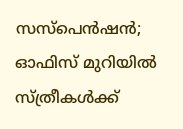സസ്പെൻഷൻ; ഓഫിസ് മുറിയിൽ സ്ത്രീകൾക്ക്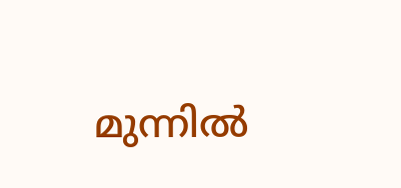മുന്നിൽ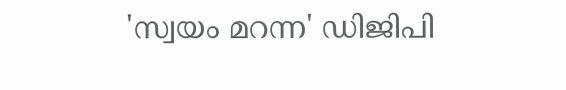'സ്വയം മറന്ന' ഡിജിപി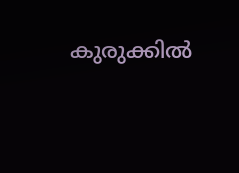കുരുക്കിൽ